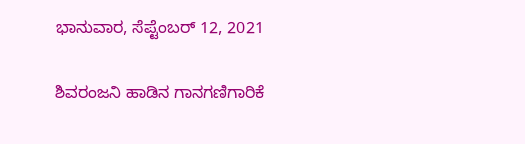ಭಾನುವಾರ, ಸೆಪ್ಟೆಂಬರ್ 12, 2021

ಶಿವರಂಜನಿ ಹಾಡಿನ ಗಾನಗಣಿಗಾರಿಕೆ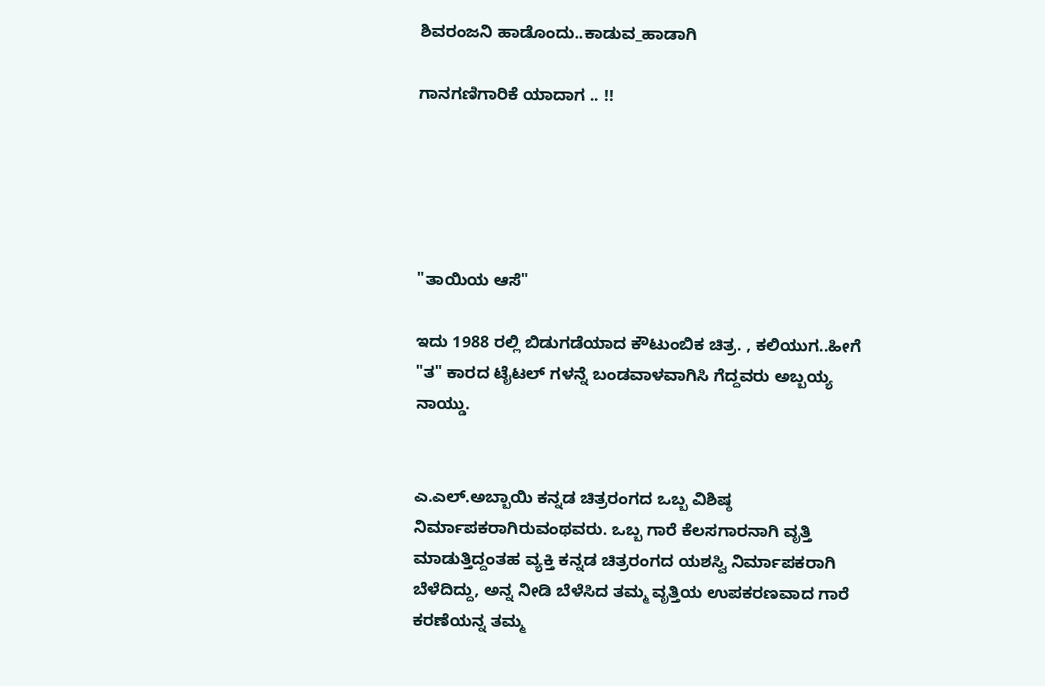ಶಿವರಂಜನಿ ಹಾಡೊಂದು..ಕಾಡುವ_ಹಾಡಾಗಿ

ಗಾನಗಣಿಗಾರಿಕೆ ಯಾದಾಗ .. !!





"ತಾಯಿಯ ಆಸೆ"

ಇದು 1988 ರಲ್ಲಿ ಬಿಡುಗಡೆಯಾದ ಕೌಟುಂಬಿಕ ಚಿತ್ರ. , ಕಲಿಯುಗ..ಹೀಗೆ "ತ" ಕಾರದ ಟೈಟಲ್ ಗಳನ್ನೆ ಬಂಡವಾಳವಾಗಿಸಿ ಗೆದ್ದವರು ಅಬ್ಬಯ್ಯ ನಾಯ್ಡು.


ಎ.ಎಲ್.ಅಬ್ಬಾಯಿ ಕನ್ನಡ ಚಿತ್ರರಂಗದ ಒಬ್ಬ ವಿಶಿಷ್ಠ ನಿರ್ಮಾಪಕರಾಗಿರುವಂಥವರು. ಒಬ್ಬ ಗಾರೆ ಕೆಲಸಗಾರನಾಗಿ ವೃತ್ತಿ ಮಾಡುತ್ತಿದ್ದಂತಹ ವ್ಯಕ್ತಿ ಕನ್ನಡ ಚಿತ್ರರಂಗದ ಯಶಸ್ವಿ ನಿರ್ಮಾಪಕರಾಗಿ ಬೆಳೆದಿದ್ದು, ಅನ್ನ ನೀಡಿ ಬೆಳೆಸಿದ ತಮ್ಮ ವೃತ್ತಿಯ ಉಪಕರಣವಾದ ಗಾರೆ ಕರಣೆಯನ್ನ ತಮ್ಮ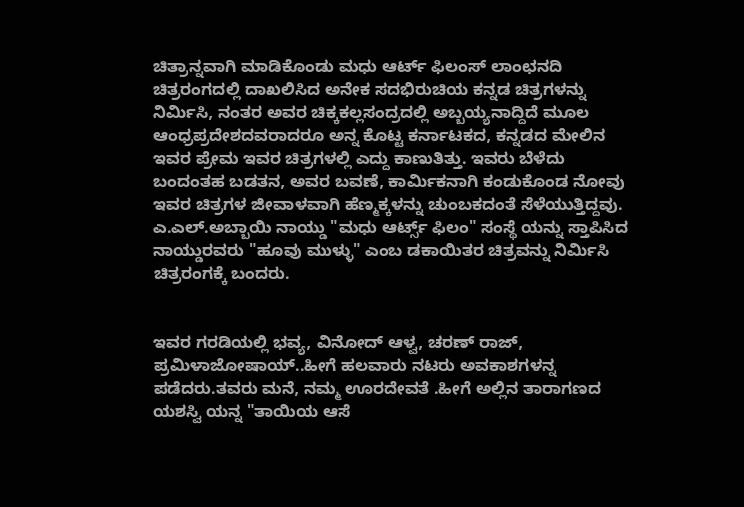ಚಿತ್ರಾನ್ನವಾಗಿ ಮಾಡಿಕೊಂಡು ಮಧು ಆರ್ಟ್ ಫಿಲಂಸ್ ಲಾಂಛನದಿ ಚಿತ್ರರಂಗದಲ್ಲಿ ದಾಖಲಿಸಿದ ಅನೇಕ ಸದಭಿರುಚಿಯ ಕನ್ನಡ ಚಿತ್ರಗಳನ್ನು ನಿರ್ಮಿಸಿ, ನಂತರ ಅವರ ಚಿಕ್ಕಕಲ್ಲಸಂದ್ರದಲ್ಲಿ ಅಬ್ಬಯ್ಯನಾದ್ದಿದೆ ಮೂಲ ಆಂಧ್ರಪ್ರದೇಶದವರಾದರೂ ಅನ್ನ ಕೊಟ್ಟ ಕರ್ನಾಟಕದ, ಕನ್ನಡದ ಮೇಲಿನ ಇವರ ಪ್ರೇಮ ಇವರ ಚಿತ್ರಗಳಲ್ಲಿ ಎದ್ದು ಕಾಣುತಿತ್ತು. ಇವರು ಬೆಳೆದು ಬಂದಂತಹ ಬಡತನ, ಅವರ ಬವಣೆ, ಕಾರ್ಮಿಕನಾಗಿ ಕಂಡುಕೊಂಡ ನೋವು ಇವರ ಚಿತ್ರಗಳ ಜೀವಾಳವಾಗಿ ಹೆಣ್ಮಕ್ಕಳನ್ನು ಚುಂಬಕದಂತೆ ಸೆಳೆಯುತ್ತಿದ್ದವು. ಎ.ಎಲ್.ಅಬ್ಬಾಯಿ ನಾಯ್ಡು "ಮಧು ಆರ್ಟ್ಸ್ ಫಿಲಂ" ಸಂಸ್ಥೆ ಯನ್ನು ಸ್ತಾಪಿಸಿದ ನಾಯ್ಡುರವರು "ಹೂವು ಮುಳ್ಳು" ಎಂಬ ಡಕಾಯಿತರ ಚಿತ್ರವನ್ನು ನಿರ್ಮಿಸಿ ಚಿತ್ರರಂಗಕ್ಕೆ ಬಂದರು.


ಇವರ ಗರಡಿಯಲ್ಲಿ ಭವ್ಯ, ವಿನೋದ್ ಆಳ್ವ, ಚರಣ್ ರಾಜ್, ಪ್ರಮಿಳಾಜೋಷಾಯ್..ಹೀಗೆ ಹಲವಾರು ನಟರು ಅವಕಾಶಗಳನ್ನ ಪಡೆದರು.ತವರು ಮನೆ, ನಮ್ಮ ಊರದೇವತೆ .ಹೀಗೆ ಅಲ್ಲಿನ ತಾರಾಗಣದ ಯಶಸ್ವಿ ಯನ್ನ "ತಾಯಿಯ ಆಸೆ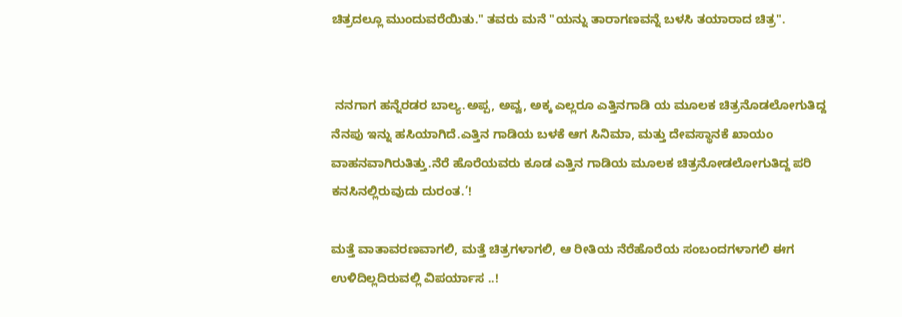ಚಿತ್ರದಲ್ಲೂ ಮುಂದುವರೆಯಿತು." ತವರು ಮನೆ "ಯನ್ನು ತಾರಾಗಣವನ್ನೆ ಬಳಸಿ ತಯಾರಾದ ಚಿತ್ರ".


 ನನಗಾಗ ಹನ್ನೆರಡರ ಬಾಲ್ಯ.ಅಪ್ಪ, ಅವ್ವ, ಅಕ್ಕ ಎಲ್ಲರೂ ಎತ್ತಿನಗಾಡಿ ಯ ಮೂಲಕ ಚಿತ್ರನೊಡಲೋಗುತಿದ್ದ ನೆನಪು ಇನ್ನು ಹಸಿಯಾಗಿದೆ.ಎತ್ತಿನ ಗಾಡಿಯ ಬಳಕೆ ಆಗ ಸಿನಿಮಾ, ಮತ್ತು ದೇವಸ್ಥಾನಕೆ ಖಾಯಂ ವಾಹನವಾಗಿರುತಿತ್ತು.ನೆರೆ ಹೊರೆಯವರು ಕೂಡ ಎತ್ತಿನ ಗಾಡಿಯ ಮೂಲಕ ಚಿತ್ರನೋಡಲೋಗುತಿದ್ದ ಪರಿ ಕನಸಿನಲ್ಲಿರುವುದು ದುರಂತ.’!

ಮತ್ತೆ ವಾತಾವರಣವಾಗಲಿ, ಮತ್ತೆ ಚಿತ್ರಗಳಾಗಲಿ, ಆ ರೀತಿಯ ನೆರೆಹೊರೆಯ ಸಂಬಂದಗಳಾಗಲಿ ಈಗ ಉಳಿದಿಲ್ಲದಿರುವಲ್ಲಿ ವಿಪರ್ಯಾಸ ..!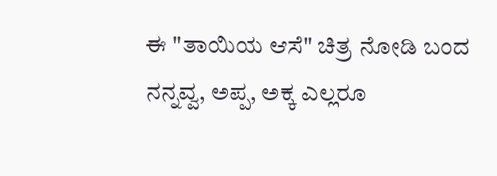ಈ "ತಾಯಿಯ ಆಸೆ" ಚಿತ್ರ ನೋಡಿ ಬಂದ ನನ್ನವ್ವ, ಅಪ್ಪ, ಅಕ್ಕ ಎಲ್ಲರೂ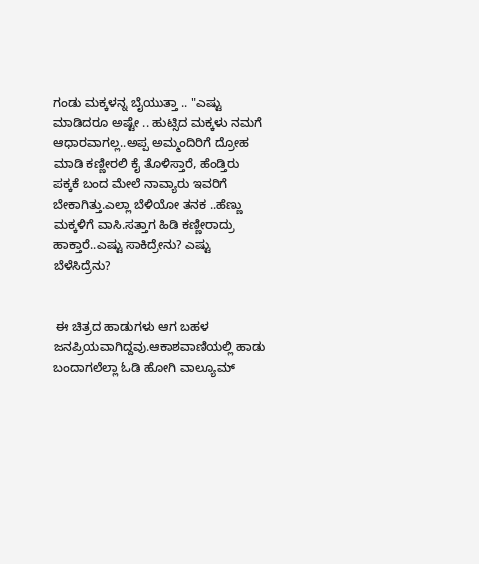ಗಂಡು ಮಕ್ಕಳನ್ನ ಬೈಯುತ್ತಾ .. "ಎಷ್ಟು ಮಾಡಿದರೂ ಅಷ್ಟೇ .. ಹುಟ್ಸಿದ ಮಕ್ಕಳು ನಮಗೆ ಆಧಾರವಾಗಲ್ಲ..ಅಪ್ಪ ಅಮ್ಮಂದಿರಿಗೆ ದ್ರೋಹ ಮಾಡಿ ಕಣ್ಣೀರಲಿ ಕೈ ತೊಳಿಸ್ತಾರೆ, ಹೆಂಡ್ತಿರು ಪಕ್ಕಕೆ ಬಂದ ಮೇಲೆ ನಾವ್ಯಾರು ಇವರಿಗೆ ಬೇಕಾಗಿತ್ತು.ಎಲ್ಲಾ ಬೆಳಿಯೋ ತನಕ ..ಹೆಣ್ಣು ಮಕ್ಕಳಿಗೆ ವಾಸಿ.ಸತ್ತಾಗ ಹಿಡಿ ಕಣ್ಣೀರಾದ್ರು ಹಾಕ್ತಾರೆ..ಎಷ್ಟು ಸಾಕಿದ್ರೇನು? ಎಷ್ಟು ಬೆಳೆಸಿದ್ರೆನು?


 ಈ ಚಿತ್ರದ ಹಾಡುಗಳು ಆಗ ಬಹಳ ಜನಪ್ರಿಯವಾಗಿದ್ದವು.ಆಕಾಶವಾಣಿಯಲ್ಲಿ ಹಾಡು ಬಂದಾಗಲೆಲ್ಲಾ ಓಡಿ ಹೋಗಿ ವಾಲ್ಯೂಮ್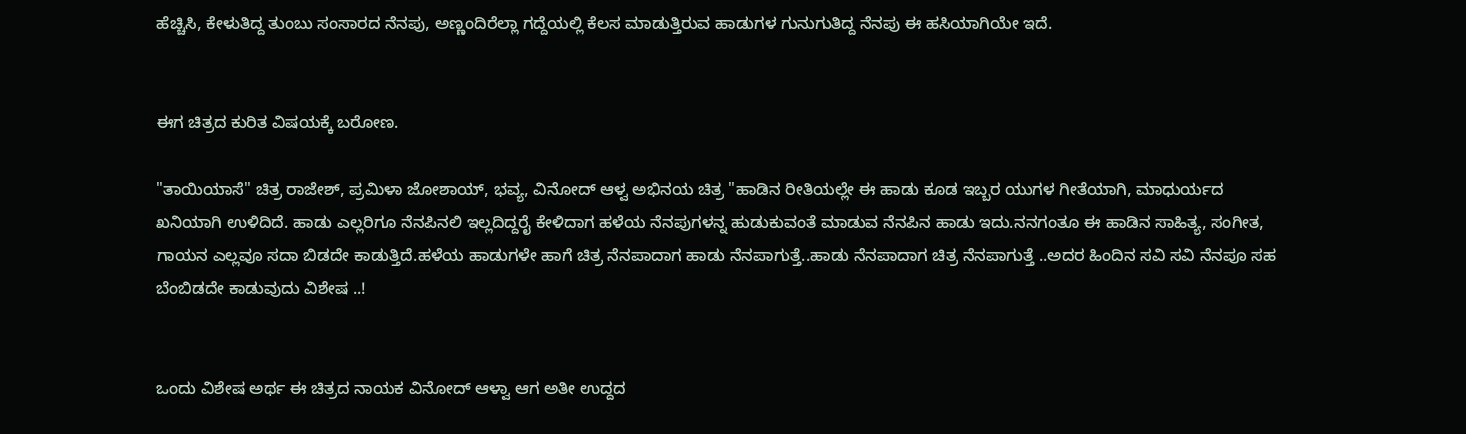ಹೆಚ್ಚಿಸಿ, ಕೇಳುತಿದ್ದ ತುಂಬು ಸಂಸಾರದ ನೆನಪು, ಅಣ್ಣಂದಿರೆಲ್ಲಾ ಗದ್ದೆಯಲ್ಲಿ ಕೆಲಸ ಮಾಡುತ್ತಿರುವ ಹಾಡುಗಳ ಗುನುಗುತಿದ್ದ ನೆನಪು ಈ ಹಸಿಯಾಗಿಯೇ ಇದೆ.


ಈಗ ಚಿತ್ರದ ಕುರಿತ ವಿಷಯಕ್ಕೆ ಬರೋಣ.

"ತಾಯಿಯಾಸೆ" ಚಿತ್ರ ರಾಜೇಶ್, ಪ್ರಮಿಳಾ ಜೋಶಾಯ್, ಭವ್ಯ, ವಿನೋದ್ ಆಳ್ವ ಅಭಿನಯ ಚಿತ್ರ "ಹಾಡಿನ ರೀತಿಯಲ್ಲೇ ಈ ಹಾಡು ಕೂಡ ಇಬ್ಬರ ಯುಗಳ ಗೀತೆಯಾಗಿ, ಮಾಧುರ್ಯದ ಖನಿಯಾಗಿ ಉಳಿದಿದೆ. ಹಾಡು ಎಲ್ಲರಿಗೂ ನೆನಪಿನಲಿ ಇಲ್ಲದಿದ್ದರೈ ಕೇಳಿದಾಗ ಹಳೆಯ ನೆನಪುಗಳನ್ನ ಹುಡುಕುವಂತೆ ಮಾಡುವ ನೆನಪಿನ ಹಾಡು ಇದು.ನನಗಂತೂ ಈ ಹಾಡಿನ ಸಾಹಿತ್ಯ, ಸಂಗೀತ, ಗಾಯನ ಎಲ್ಲವೂ ಸದಾ ಬಿಡದೇ ಕಾಡುತ್ತಿದೆ.ಹಳೆಯ ಹಾಡುಗಳೇ ಹಾಗೆ ಚಿತ್ರ ನೆನಪಾದಾಗ ಹಾಡು ನೆನಪಾಗುತ್ತೆ..ಹಾಡು ನೆನಪಾದಾಗ ಚಿತ್ರ ನೆನಪಾಗುತ್ತೆ ..ಅದರ ಹಿಂದಿನ ಸವಿ ಸವಿ ನೆನಪೂ ಸಹ ಬೆಂಬಿಡದೇ ಕಾಡುವುದು ವಿಶೇಷ ..!


ಒಂದು ವಿಶೇಷ ಅರ್ಥ ಈ ಚಿತ್ರದ ನಾಯಕ ವಿನೋದ್ ಆಳ್ವಾ ಆಗ ಅತೀ ಉದ್ದದ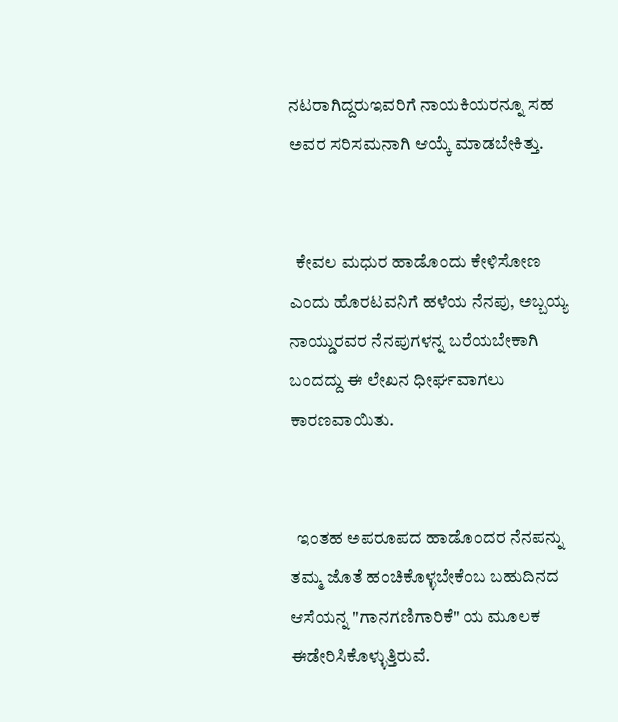ನಟರಾಗಿದ್ದರುಇವರಿಗೆ ನಾಯಕಿಯರನ್ನೂ ಸಹ ಅವರ ಸರಿಸಮನಾಗಿ ಆಯ್ಕೆ ಮಾಡಬೇಕಿತ್ತು.


  ಕೇವಲ ಮಧುರ ಹಾಡೊಂದು ಕೇಳಿಸೋಣ ಎಂದು ಹೊರಟವನಿಗೆ ಹಳೆಯ ನೆನಪು, ಅಬ್ಬಯ್ಯ ನಾಯ್ಡುರವರ ನೆನಪುಗಳನ್ನ ಬರೆಯಬೇಕಾಗಿ ಬಂದದ್ದು ಈ ಲೇಖನ ಧೀರ್ಘವಾಗಲು ಕಾರಣವಾಯಿತು.


  ಇಂತಹ ಅಪರೂಪದ ಹಾಡೊಂದರ ನೆನಪನ್ನು ತಮ್ಮ ಜೊತೆ ಹಂಚಿಕೊಳ್ಳಬೇಕೆಂಬ ಬಹುದಿನದ ಆಸೆಯನ್ನ "ಗಾನಗಣಿಗಾರಿಕೆ" ಯ ಮೂಲಕ ಈಡೇರಿಸಿಕೊಳ್ಳುತ್ತಿರುವೆ.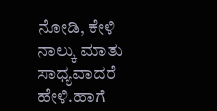ನೋಡಿ, ಕೇಳಿ ನಾಲ್ಕು ಮಾತು ಸಾಧ್ಯವಾದರೆ ಹೇಳಿ.ಹಾಗೆ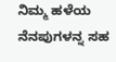ನಿಮ್ಮ ಹಳೆಯ ನೆನಪುಗಳನ್ನ ಸಹ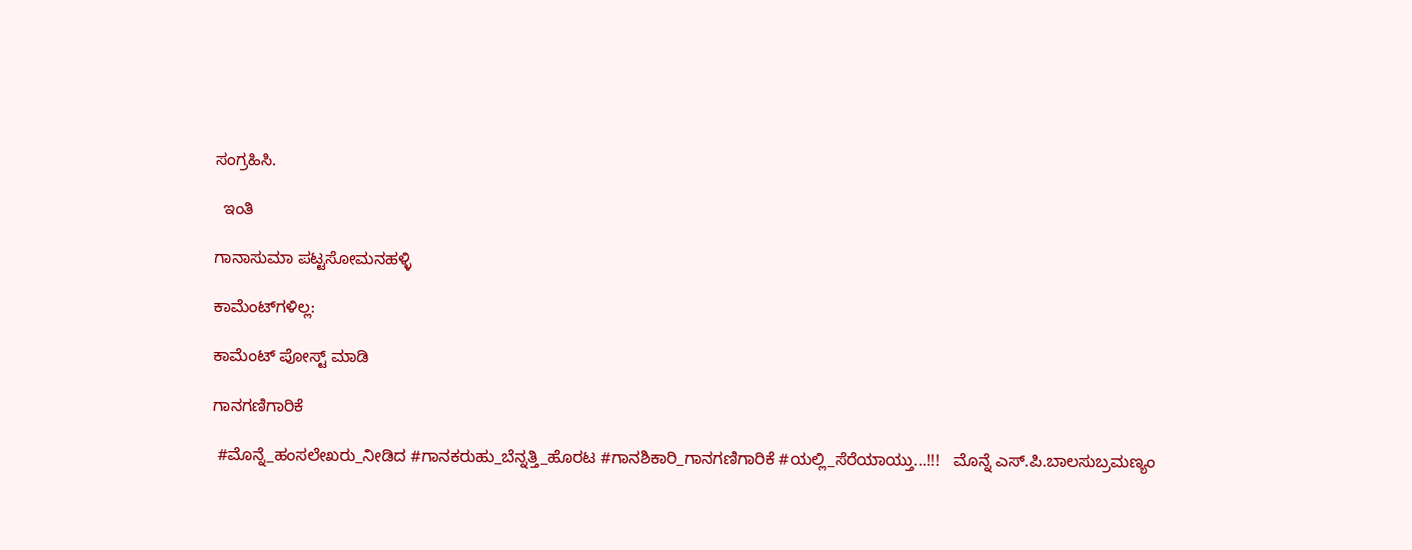ಸಂಗ್ರಹಿಸಿ.

  ಇಂತಿ

ಗಾನಾಸುಮಾ ಪಟ್ಟಸೋಮನಹಳ್ಳಿ

ಕಾಮೆಂಟ್‌ಗಳಿಲ್ಲ:

ಕಾಮೆಂಟ್‌‌ ಪೋಸ್ಟ್‌ ಮಾಡಿ

ಗಾನಗಣಿಗಾರಿಕೆ

 #ಮೊನ್ನೆ_ಹಂಸಲೇಖರು_ನೀಡಿದ #ಗಾನಕರುಹು_ಬೆನ್ನತ್ತಿ_ಹೊರಟ #ಗಾನಶಿಕಾರಿ_ಗಾನಗಣಿಗಾರಿಕೆ #ಯಲ್ಲಿ_ಸೆರೆಯಾಯ್ತು...!!!   ಮೊನ್ನೆ ಎಸ್.ಪಿ‌.ಬಾಲಸುಬ್ರಮಣ್ಯಂ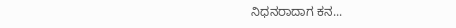ನಿಧನರಾದಾಗ ಕನ...